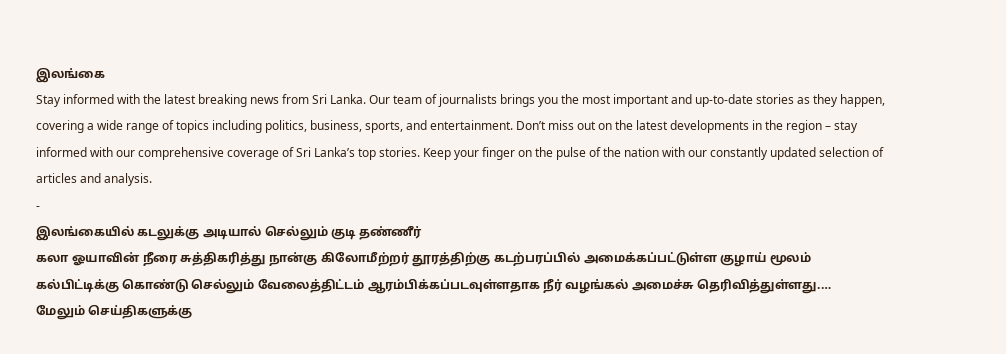இலங்கை
Stay informed with the latest breaking news from Sri Lanka. Our team of journalists brings you the most important and up-to-date stories as they happen, covering a wide range of topics including politics, business, sports, and entertainment. Don’t miss out on the latest developments in the region – stay informed with our comprehensive coverage of Sri Lanka’s top stories. Keep your finger on the pulse of the nation with our constantly updated selection of articles and analysis.
-
இலங்கையில் கடலுக்கு அடியால் செல்லும் குடி தண்ணீர்
கலா ஓயாவின் நீரை சுத்திகரித்து நான்கு கிலோமீற்றர் தூரத்திற்கு கடற்பரப்பில் அமைக்கப்பட்டுள்ள குழாய் மூலம் கல்பிட்டிக்கு கொண்டு செல்லும் வேலைத்திட்டம் ஆரம்பிக்கப்படவுள்ளதாக நீர் வழங்கல் அமைச்சு தெரிவித்துள்ளது.…
மேலும் செய்திகளுக்கு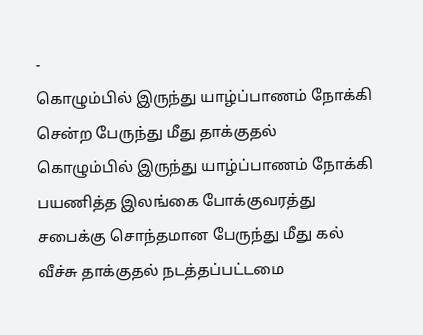-
கொழும்பில் இருந்து யாழ்ப்பாணம் நோக்கி சென்ற பேருந்து மீது தாக்குதல்
கொழும்பில் இருந்து யாழ்ப்பாணம் நோக்கி பயணித்த இலங்கை போக்குவரத்து சபைக்கு சொந்தமான பேருந்து மீது கல் வீச்சு தாக்குதல் நடத்தப்பட்டமை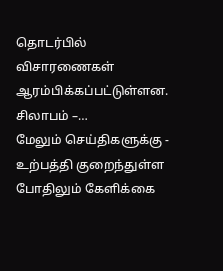தொடர்பில் விசாரணைகள் ஆரம்பிக்கப்பட்டுள்ளன. சிலாபம் –…
மேலும் செய்திகளுக்கு -
உற்பத்தி குறைந்துள்ள போதிலும் கேளிக்கை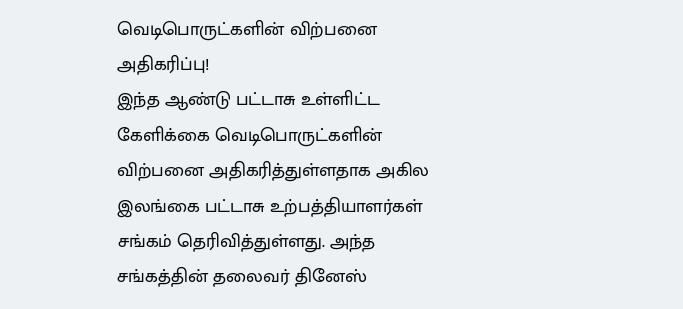வெடிபொருட்களின் விற்பனை அதிகரிப்பு!
இந்த ஆண்டு பட்டாசு உள்ளிட்ட கேளிக்கை வெடிபொருட்களின் விற்பனை அதிகரித்துள்ளதாக அகில இலங்கை பட்டாசு உற்பத்தியாளர்கள் சங்கம் தெரிவித்துள்ளது. அந்த சங்கத்தின் தலைவர் தினேஸ்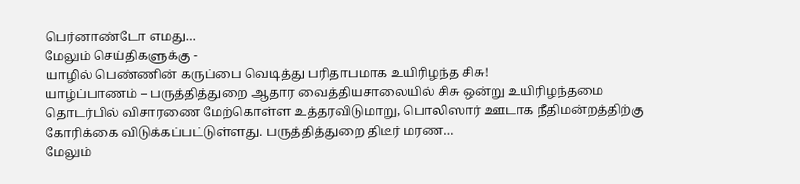பெர்னாண்டோ எமது…
மேலும் செய்திகளுக்கு -
யாழில் பெண்ணின் கருப்பை வெடித்து பரிதாபமாக உயிரிழந்த சிசு!
யாழ்ப்பாணம் – பருத்தித்துறை ஆதார வைத்தியசாலையில் சிசு ஒன்று உயிரிழந்தமை தொடர்பில் விசாரணை மேற்கொள்ள உத்தரவிடுமாறு, பொலிஸார் ஊடாக நீதிமன்றத்திற்கு கோரிக்கை விடுக்கப்பட்டுள்ளது. பருத்தித்துறை திடீர் மரண…
மேலும்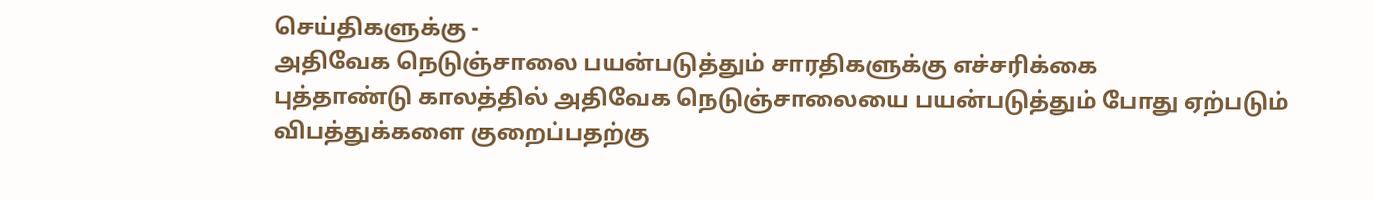செய்திகளுக்கு -
அதிவேக நெடுஞ்சாலை பயன்படுத்தும் சாரதிகளுக்கு எச்சரிக்கை
புத்தாண்டு காலத்தில் அதிவேக நெடுஞ்சாலையை பயன்படுத்தும் போது ஏற்படும் விபத்துக்களை குறைப்பதற்கு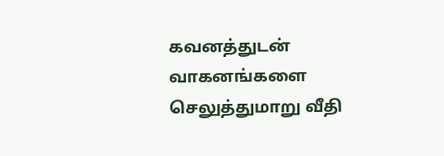கவனத்துடன் வாகனங்களை செலுத்துமாறு வீதி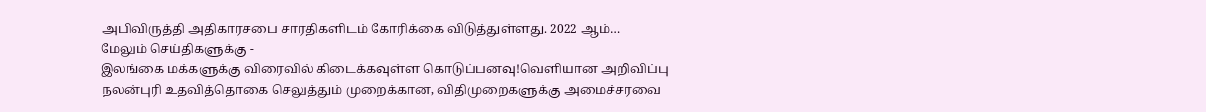அபிவிருத்தி அதிகாரசபை சாரதிகளிடம் கோரிக்கை விடுத்துள்ளது. 2022 ஆம்…
மேலும் செய்திகளுக்கு -
இலங்கை மக்களுக்கு விரைவில் கிடைக்கவுள்ள கொடுப்பனவு!வெளியான அறிவிப்பு
நலன்புரி உதவித்தொகை செலுத்தும் முறைக்கான, விதிமுறைகளுக்கு அமைச்சரவை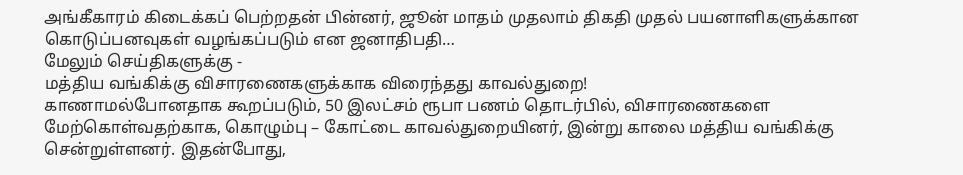அங்கீகாரம் கிடைக்கப் பெற்றதன் பின்னர், ஜூன் மாதம் முதலாம் திகதி முதல் பயனாளிகளுக்கான கொடுப்பனவுகள் வழங்கப்படும் என ஜனாதிபதி…
மேலும் செய்திகளுக்கு -
மத்திய வங்கிக்கு விசாரணைகளுக்காக விரைந்தது காவல்துறை!
காணாமல்போனதாக கூறப்படும், 50 இலட்சம் ரூபா பணம் தொடர்பில், விசாரணைகளை மேற்கொள்வதற்காக, கொழும்பு – கோட்டை காவல்துறையினர், இன்று காலை மத்திய வங்கிக்கு சென்றுள்ளனர். இதன்போது,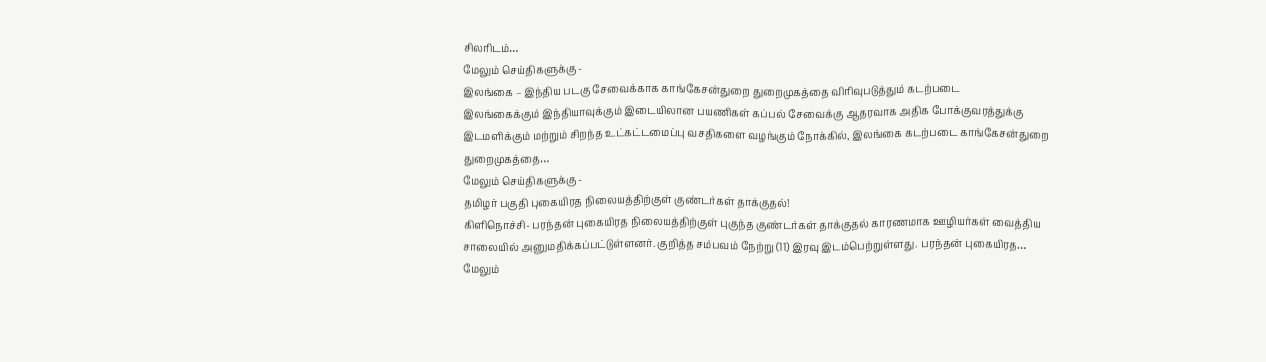சிலரிடம்…
மேலும் செய்திகளுக்கு -
இலங்கை – இந்திய படகு சேவைக்காக காங்கேசன்துறை துறைமுகத்தை விரிவுபடுத்தும் கடற்படை
இலங்கைக்கும் இந்தியாவுக்கும் இடையிலான பயணிகள் கப்பல் சேவைக்கு ஆதரவாக அதிக போக்குவரத்துக்கு இடமளிக்கும் மற்றும் சிறந்த உட்கட்டமைப்பு வசதிகளை வழங்கும் நோக்கில், இலங்கை கடற்படை காங்கேசன்துறை துறைமுகத்தை…
மேலும் செய்திகளுக்கு -
தமிழர் பகுதி புகையிரத நிலையத்திற்குள் குண்டர்கள் தாக்குதல்!
கிளிநொச்சி- பரந்தன் புகையிரத நிலையத்திற்குள் புகுந்த குண்டர்கள் தாக்குதல் காரணமாக ஊழியர்கள் வைத்திய சாலையில் அனுமதிக்கப்பட்டுள்ளனர். குறித்த சம்பவம் நேற்று (11) இரவு இடம்பெற்றுள்ளது. பரந்தன் புகையிரத…
மேலும்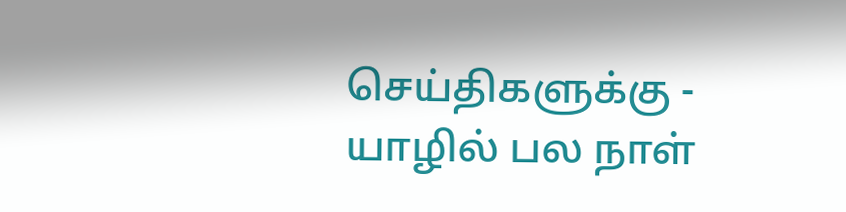செய்திகளுக்கு -
யாழில் பல நாள்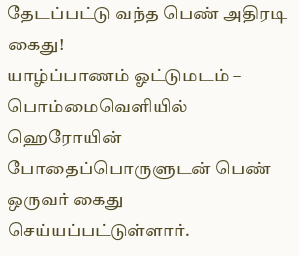தேடப்பட்டு வந்த பெண் அதிரடி கைது!
யாழ்ப்பாணம் ஓட்டுமடம் – பொம்மைவெளியில் ஹெரோயின் போதைப்பொருளுடன் பெண் ஒருவர் கைது செய்யப்பட்டுள்ளார்.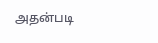அதன்படி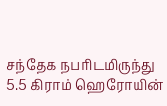சந்தேக நபரிடமிருந்து 5.5 கிராம் ஹெரோயின்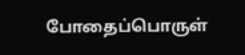போதைப்பொருள்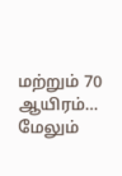மற்றும் 70 ஆயிரம்…
மேலும்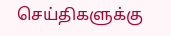செய்திகளுக்கு